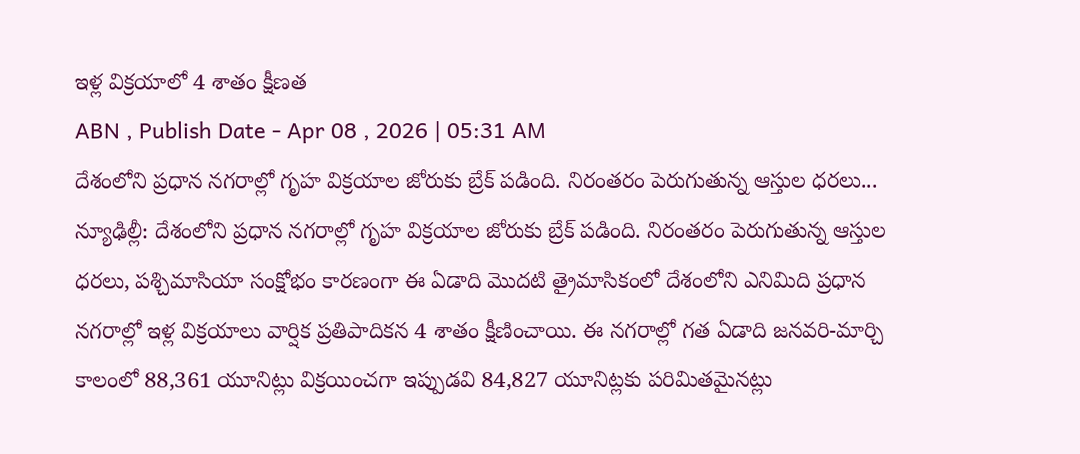ఇళ్ల విక్రయాలో 4 శాతం క్షీణత
ABN , Publish Date - Apr 08 , 2026 | 05:31 AM
దేశంలోని ప్రధాన నగరాల్లో గృహ విక్రయాల జోరుకు బ్రేక్ పడింది. నిరంతరం పెరుగుతున్న ఆస్తుల ధరలు...
న్యూఢిల్లీ: దేశంలోని ప్రధాన నగరాల్లో గృహ విక్రయాల జోరుకు బ్రేక్ పడింది. నిరంతరం పెరుగుతున్న ఆస్తుల ధరలు, పశ్చిమాసియా సంక్షోభం కారణంగా ఈ ఏడాది మొదటి త్రైమాసికంలో దేశంలోని ఎనిమిది ప్రధాన నగరాల్లో ఇళ్ల విక్రయాలు వార్షిక ప్రతిపాదికన 4 శాతం క్షీణించాయి. ఈ నగరాల్లో గత ఏడాది జనవరి-మార్చి కాలంలో 88,361 యూనిట్లు విక్రయించగా ఇప్పుడవి 84,827 యూనిట్లకు పరిమితమైనట్లు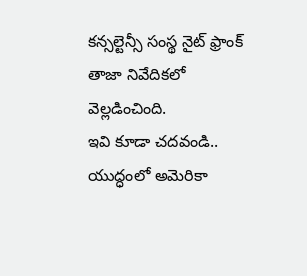కన్సల్టెన్సీ సంస్థ నైట్ ఫ్రాంక్ తాజా నివేదికలో వెల్లడించింది.
ఇవి కూడా చదవండి..
యుద్ధంలో అమెరికా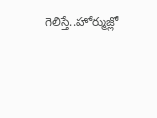గెలిస్తే..హోర్ముజ్లో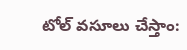టోల్ వసూలు చేస్తాం: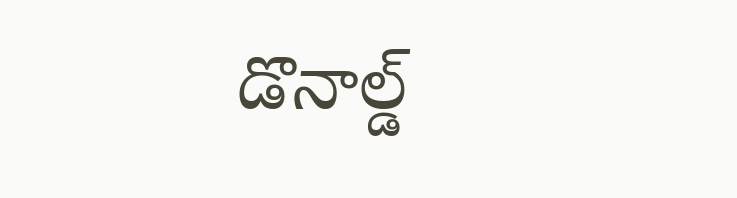డొనాల్డ్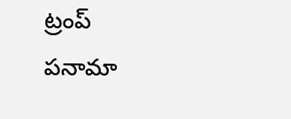ట్రంప్
పనామా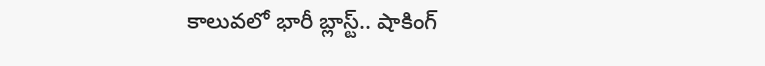కాలువలో భారీ బ్లాస్ట్.. షాకింగ్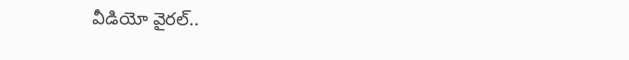వీడియో వైరల్..